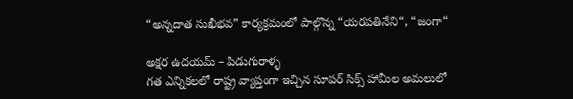“అన్నదాత సుఖీభవ” కార్యక్రమంలో పాల్గొన్న “యరపతినేని“, “జంగా“

అక్షర ఉదయమ్ – పిడుగురాళ్ళ
గత ఎన్నికలలో రాష్ట్ర వ్యాప్తంగా ఇచ్చిన సూపర్ సిక్స్ హామీల అమలులో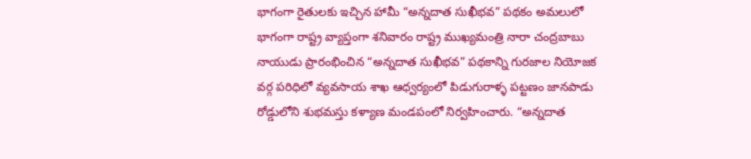భాగంగా రైతులకు ఇచ్చిన హామీ “అన్నదాత సుఖీభవ” పథకం అమలులో భాగంగా రాష్ట్ర వ్యాప్తంగా శనివారం రాష్ట్ర ముఖ్యమంత్రి నారా చంద్రబాబు నాయుడు ప్రారంభించిన “అన్నదాత సుఖీభవ” పథకాన్ని గురజాల నియోజక వర్గ పరిధిలో వ్యవసాయ శాఖ ఆధ్వర్యంలో పిడుగురాళ్ళ పట్టణం జానపాడు రోడ్డులోని శుభమస్తు కళ్యాణ మండపంలో నిర్వహించారు. “అన్నదాత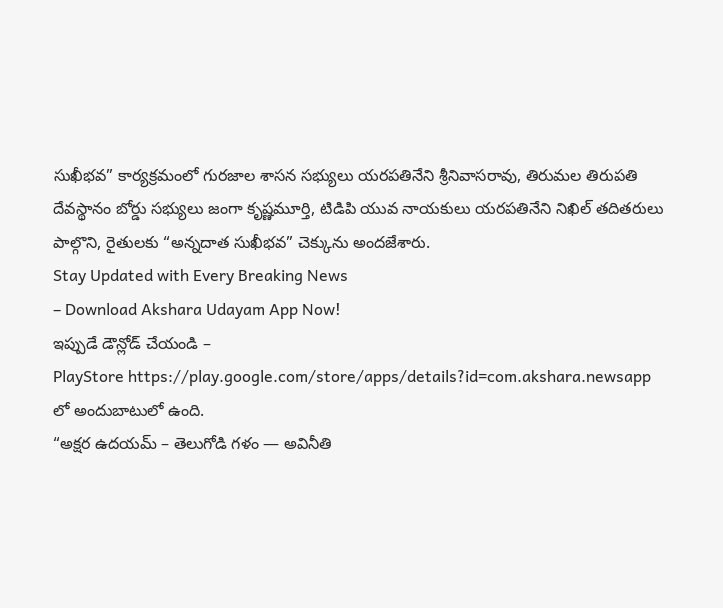సుఖీభవ” కార్యక్రమంలో గురజాల శాసన సభ్యులు యరపతినేని శ్రీనివాసరావు, తిరుమల తిరుపతి దేవస్థానం బోర్డు సభ్యులు జంగా కృష్ణమూర్తి, టిడిపి యువ నాయకులు యరపతినేని నిఖిల్ తదితరులు పాల్గొని, రైతులకు “అన్నదాత సుఖీభవ” చెక్కును అందజేశారు.
Stay Updated with Every Breaking News
– Download Akshara Udayam App Now!
ఇప్పుడే డౌన్లోడ్ చేయండి –
PlayStore https://play.google.com/store/apps/details?id=com.akshara.newsapp లో అందుబాటులో ఉంది.
“అక్షర ఉదయమ్ – తెలుగోడి గళం — అవినీతి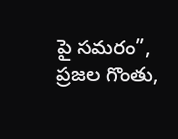పై సమరం”, ప్రజల గొంతు,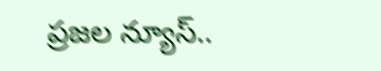ప్రజల న్యూస్..